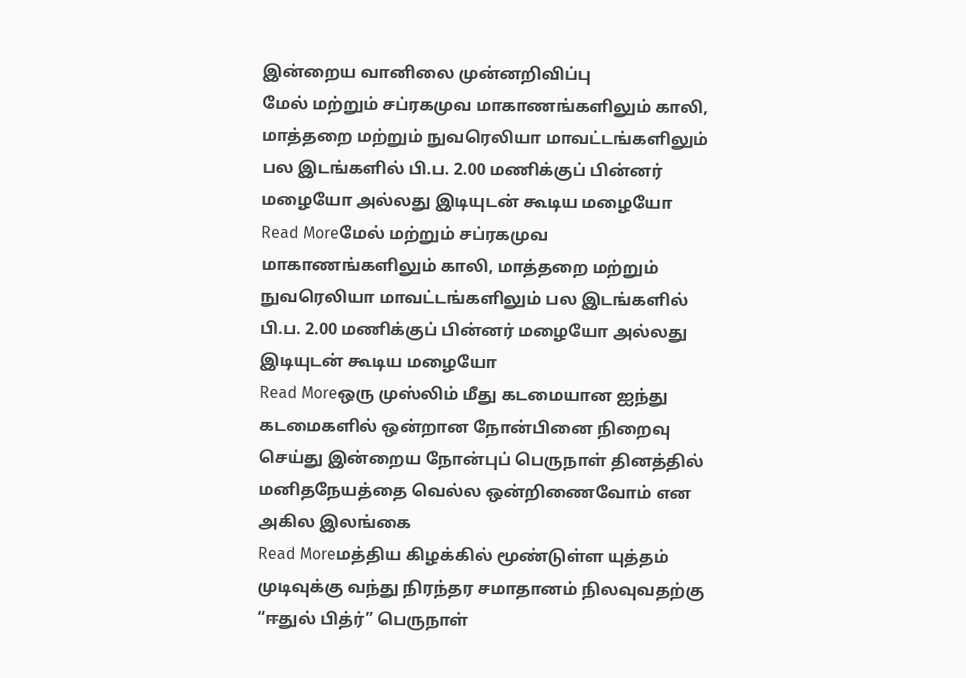இன்றைய வானிலை முன்னறிவிப்பு
மேல் மற்றும் சப்ரகமுவ மாகாணங்களிலும் காலி, மாத்தறை மற்றும் நுவரெலியா மாவட்டங்களிலும் பல இடங்களில் பி.ப. 2.00 மணிக்குப் பின்னர் மழையோ அல்லது இடியுடன் கூடிய மழையோ
Read Moreமேல் மற்றும் சப்ரகமுவ மாகாணங்களிலும் காலி, மாத்தறை மற்றும் நுவரெலியா மாவட்டங்களிலும் பல இடங்களில் பி.ப. 2.00 மணிக்குப் பின்னர் மழையோ அல்லது இடியுடன் கூடிய மழையோ
Read Moreஒரு முஸ்லிம் மீது கடமையான ஐந்து கடமைகளில் ஒன்றான நோன்பினை நிறைவு செய்து இன்றைய நோன்புப் பெருநாள் தினத்தில் மனிதநேயத்தை வெல்ல ஒன்றிணைவோம் என அகில இலங்கை
Read Moreமத்திய கிழக்கில் மூண்டுள்ள யுத்தம் முடிவுக்கு வந்து நிரந்தர சமாதானம் நிலவுவதற்கு “ஈதுல் பித்ர்” பெருநாள்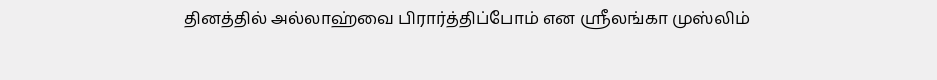தினத்தில் அல்லாஹ்வை பிரார்த்திப்போம் என ஸ்ரீலங்கா முஸ்லிம்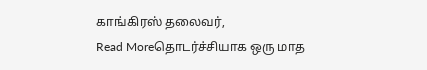காங்கிரஸ் தலைவர்,
Read Moreதொடர்ச்சியாக ஒரு மாத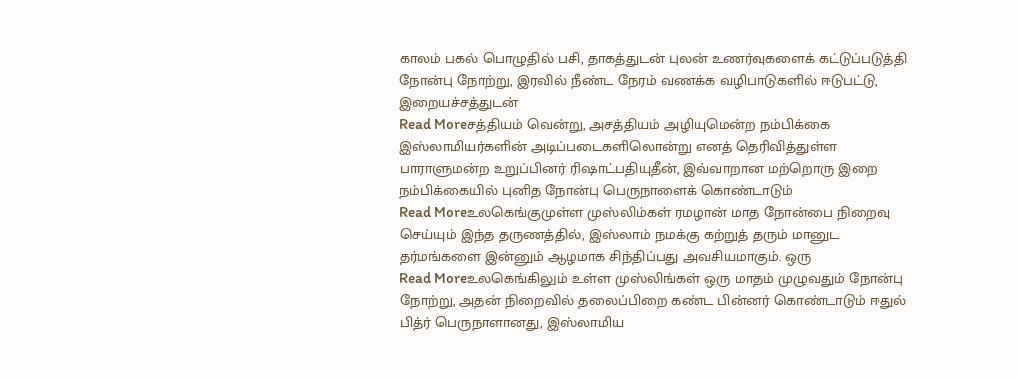காலம் பகல் பொழுதில் பசி, தாகத்துடன் புலன் உணர்வுகளைக் கட்டுப்படுத்தி நோன்பு நோற்று, இரவில் நீண்ட நேரம் வணக்க வழிபாடுகளில் ஈடுபட்டு, இறையச்சத்துடன்
Read Moreசத்தியம் வென்று, அசத்தியம் அழியுமென்ற நம்பிக்கை இஸ்லாமியர்களின் அடிப்படைகளிலொன்று எனத் தெரிவித்துள்ள பாராளுமன்ற உறுப்பினர் ரிஷாட்பதியுதீன், இவ்வாறான மற்றொரு இறை நம்பிக்கையில் புனித நோன்பு பெருநாளைக் கொண்டாடும்
Read Moreஉலகெங்குமுள்ள முஸ்லிம்கள் ரமழான் மாத நோன்பை நிறைவு செய்யும் இந்த தருணத்தில், இஸ்லாம் நமக்கு கற்றுத் தரும் மானுட தர்மங்களை இன்னும் ஆழமாக சிந்திப்பது அவசியமாகும். ஒரு
Read Moreஉலகெங்கிலும் உள்ள முஸ்லிங்கள் ஒரு மாதம் முழுவதும் நோன்பு நோற்று, அதன் நிறைவில் தலைப்பிறை கண்ட பின்னர் கொண்டாடும் ஈதுல் பித்ர் பெருநாளானது, இஸ்லாமிய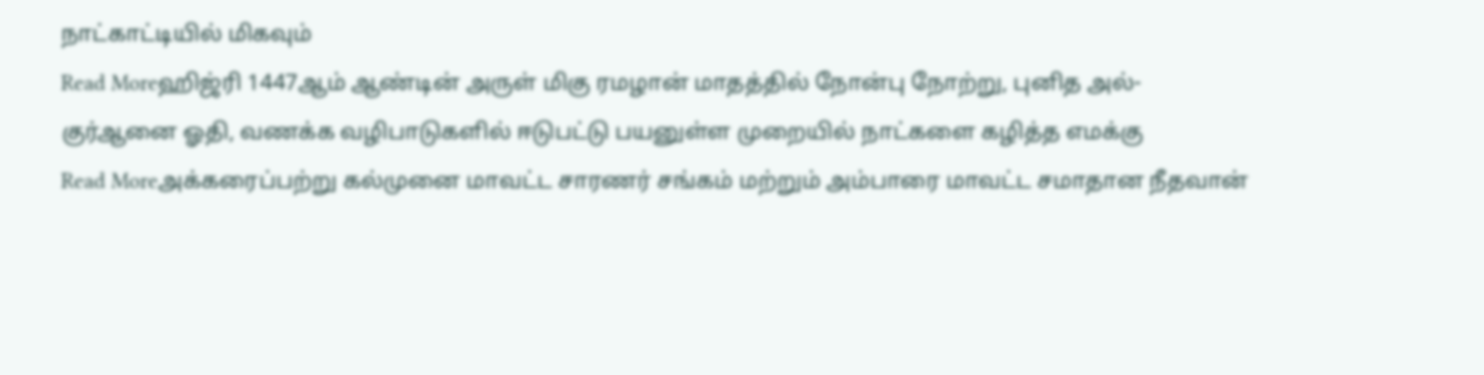நாட்காட்டியில் மிகவும்
Read Moreஹிஜ்ரி 1447ஆம் ஆண்டின் அருள் மிகு ரமழான் மாதத்தில் நோன்பு நோற்று, புனித அல்-குர்ஆனை ஓதி, வணக்க வழிபாடுகளில் ஈடுபட்டு பயனுள்ள முறையில் நாட்களை கழித்த எமக்கு
Read Moreஅக்கரைப்பற்று கல்முனை மாவட்ட சாரணர் சங்கம் மற்றும் அம்பாரை மாவட்ட சமாதான நீதவான்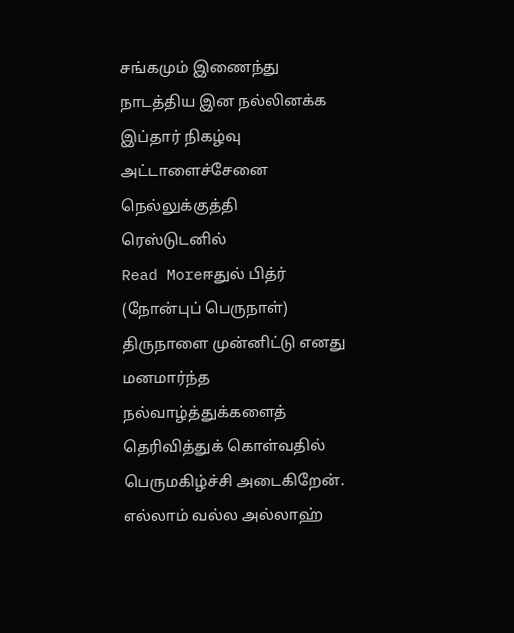சங்கமும் இணைந்து நாடத்திய இன நல்லினக்க இப்தார் நிகழ்வு அட்டாளைச்சேனை நெல்லுக்குத்தி ரெஸ்டுடனில்
Read Moreஈதுல் பித்ர் (நோன்புப் பெருநாள்) திருநாளை முன்னிட்டு எனது மனமார்ந்த நல்வாழ்த்துக்களைத் தெரிவித்துக் கொள்வதில் பெருமகிழ்ச்சி அடைகிறேன். எல்லாம் வல்ல அல்லாஹ்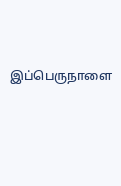இப்பெருநாளை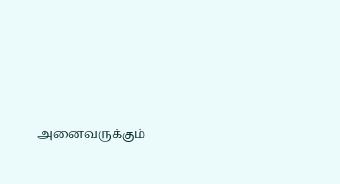அனைவருக்கும்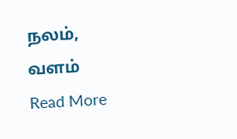நலம், வளம்
Read More